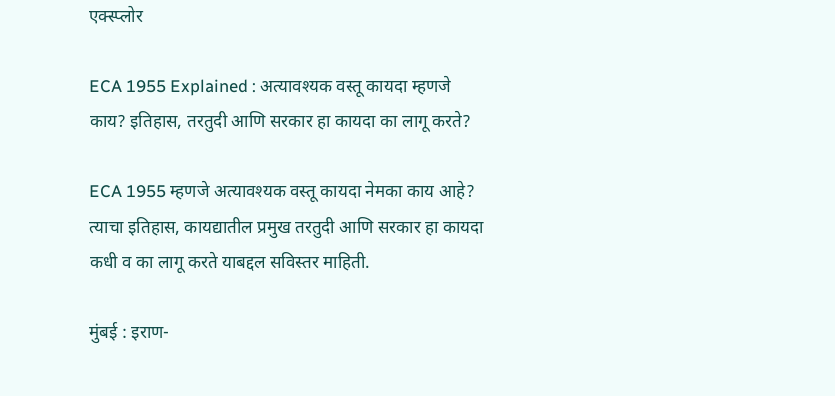एक्स्प्लोर

ECA 1955 Explained : अत्यावश्यक वस्तू कायदा म्हणजे काय? इतिहास, तरतुदी आणि सरकार हा कायदा का लागू करते?

ECA 1955 म्हणजे अत्यावश्यक वस्तू कायदा नेमका काय आहे? त्याचा इतिहास, कायद्यातील प्रमुख तरतुदी आणि सरकार हा कायदा कधी व का लागू करते याबद्दल सविस्तर माहिती.

मुंबई : इराण-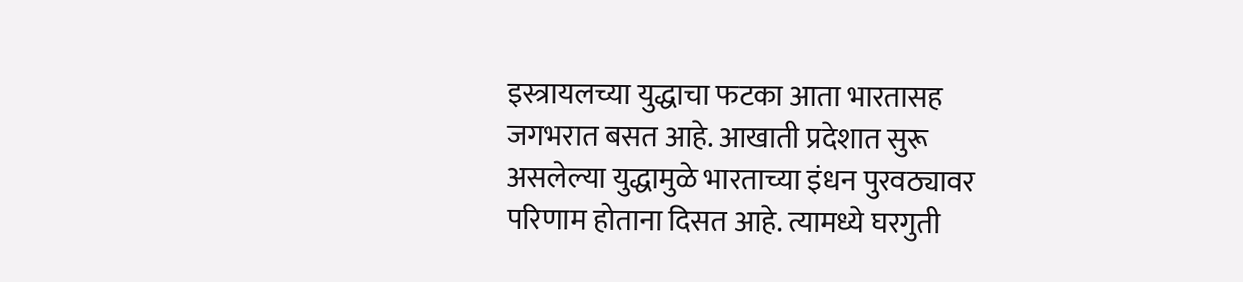इस्त्रायलच्या युद्धाचा फटका आता भारतासह जगभरात बसत आहे. आखाती प्रदेशात सुरू असलेल्या युद्धामुळे भारताच्या इंधन पुरवठ्यावर परिणाम होताना दिसत आहे. त्यामध्ये घरगुती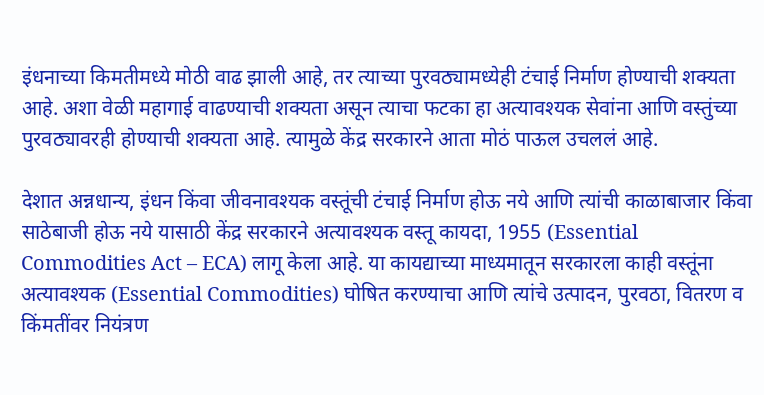इंधनाच्या किमतीमध्ये मोठी वाढ झाली आहे, तर त्याच्या पुरवठ्यामध्येही टंचाई निर्माण होण्याची शक्यता आहे. अशा वेळी महागाई वाढण्याची शक्यता असून त्याचा फटका हा अत्यावश्यक सेवांना आणि वस्तुंच्या पुरवठ्यावरही होण्याची शक्यता आहे. त्यामुळे केंद्र सरकारने आता मोठं पाऊल उचललं आहे.

देशात अन्नधान्य, इंधन किंवा जीवनावश्यक वस्तूंची टंचाई निर्माण होऊ नये आणि त्यांची काळाबाजार किंवा साठेबाजी होऊ नये यासाठी केंद्र सरकारने अत्यावश्यक वस्तू कायदा, 1955 (Essential Commodities Act – ECA) लागू केला आहे. या कायद्याच्या माध्यमातून सरकारला काही वस्तूंना अत्यावश्यक (Essential Commodities) घोषित करण्याचा आणि त्यांचे उत्पादन, पुरवठा, वितरण व किंमतींवर नियंत्रण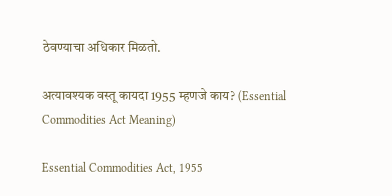ठेवण्याचा अधिकार मिळतो.

अत्यावश्यक वस्तू कायदा 1955 म्हणजे काय? (Essential Commodities Act Meaning)

Essential Commodities Act, 1955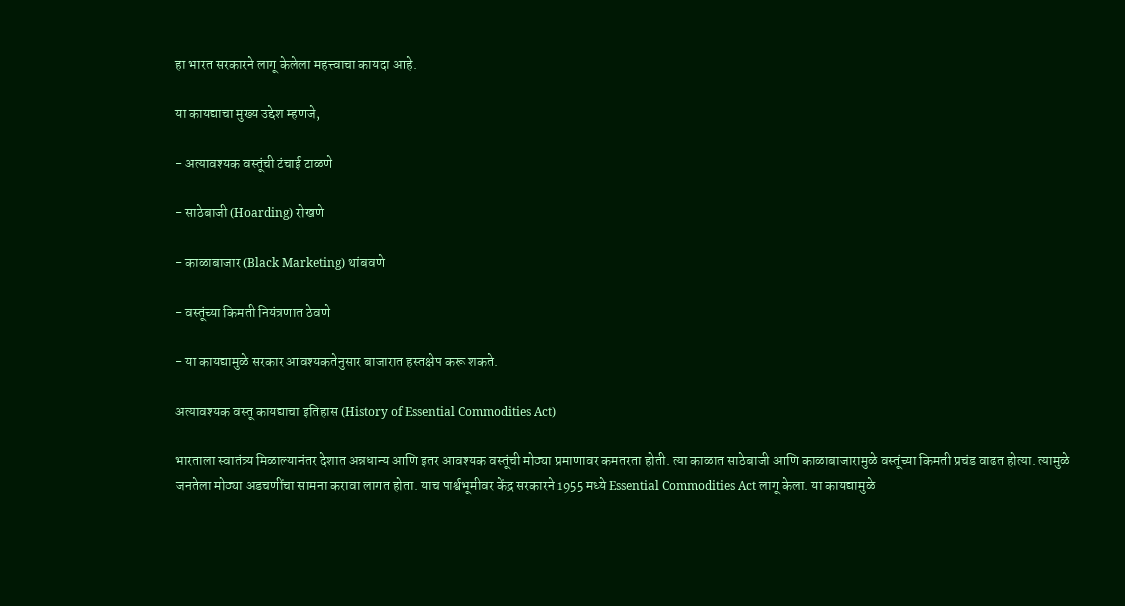हा भारत सरकारने लागू केलेला महत्त्वाचा कायदा आहे.

या कायद्याचा मुख्य उद्देश म्हणजे,

- अत्यावश्यक वस्तूंची टंचाई टाळणे

- साठेबाजी (Hoarding) रोखणे

- काळाबाजार (Black Marketing) थांबवणे

- वस्तूंच्या किमती नियंत्रणात ठेवणे

- या कायद्यामुळे सरकार आवश्यकतेनुसार बाजारात हस्तक्षेप करू शकते.

अत्यावश्यक वस्तू कायद्याचा इतिहास (History of Essential Commodities Act)

भारताला स्वातंत्र्य मिळाल्यानंतर देशात अन्नधान्य आणि इतर आवश्यक वस्तूंची मोठ्या प्रमाणावर कमतरता होती. त्या काळात साठेबाजी आणि काळाबाजारामुळे वस्तूंच्या किमती प्रचंड वाढत होत्या. त्यामुळे जनतेला मोठ्या अडचणींचा सामना करावा लागत होता. याच पार्श्वभूमीवर केंद्र सरकारने 1955 मध्ये Essential Commodities Act लागू केला. या कायद्यामुळे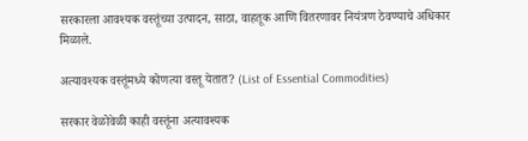सरकारला आवश्यक वस्तूंच्या उत्पादन, साठा, वाहतूक आणि वितरणावर नियंत्रण ठेवण्याचे अधिकार मिळाले.

अत्यावश्यक वस्तूंमध्ये कोणत्या वस्तू येतात? (List of Essential Commodities)

सरकार वेळोवेळी काही वस्तूंना अत्यावश्यक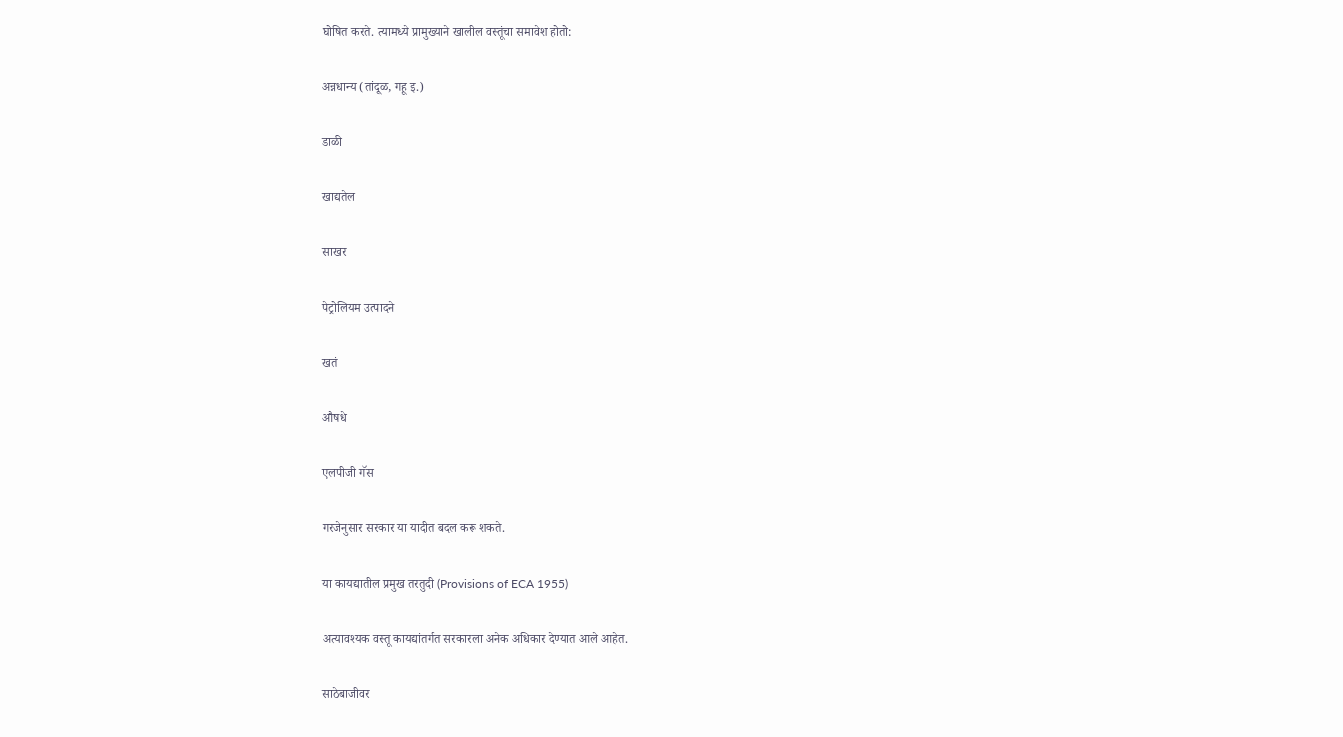घोषित करते. त्यामध्ये प्रामुख्याने खालील वस्तूंचा समावेश होतो:

अन्नधान्य (तांदूळ, गहू इ.)

डाळी

खाद्यतेल

साखर

पेट्रोलियम उत्पादने

खतं

औषधे

एलपीजी गॅस

गरजेनुसार सरकार या यादीत बदल करू शकते.

या कायद्यातील प्रमुख तरतुदी (Provisions of ECA 1955)

अत्यावश्यक वस्तू कायद्यांतर्गत सरकारला अनेक अधिकार देण्यात आले आहेत.

साठेबाजीवर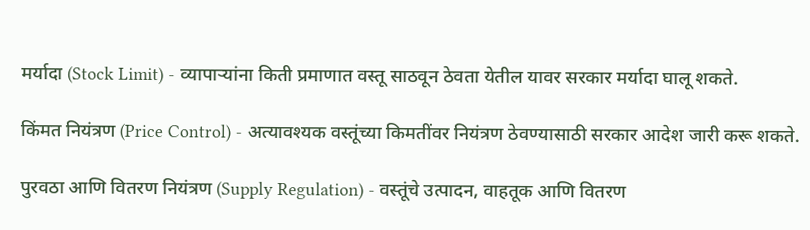मर्यादा (Stock Limit) - व्यापाऱ्यांना किती प्रमाणात वस्तू साठवून ठेवता येतील यावर सरकार मर्यादा घालू शकते.

किंमत नियंत्रण (Price Control) - अत्यावश्यक वस्तूंच्या किमतींवर नियंत्रण ठेवण्यासाठी सरकार आदेश जारी करू शकते.

पुरवठा आणि वितरण नियंत्रण (Supply Regulation) - वस्तूंचे उत्पादन, वाहतूक आणि वितरण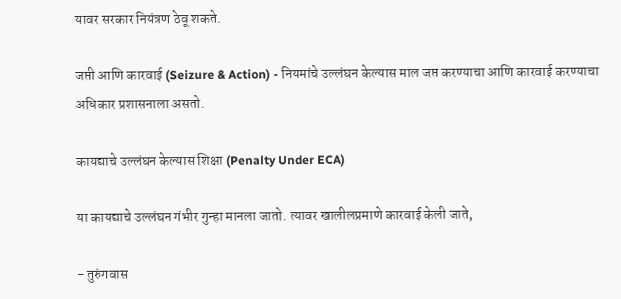यावर सरकार नियंत्रण ठेवू शकते.

जप्ती आणि कारवाई (Seizure & Action) - नियमांचे उल्लंघन केल्यास माल जप्त करण्याचा आणि कारवाई करण्याचा अधिकार प्रशासनाला असतो.

कायद्याचे उल्लंघन केल्यास शिक्षा (Penalty Under ECA)

या कायद्याचे उल्लंघन गंभीर गुन्हा मानला जातो. त्यावर खालीलप्रमाणे कारवाई केली जाते,

- तुरुंगवास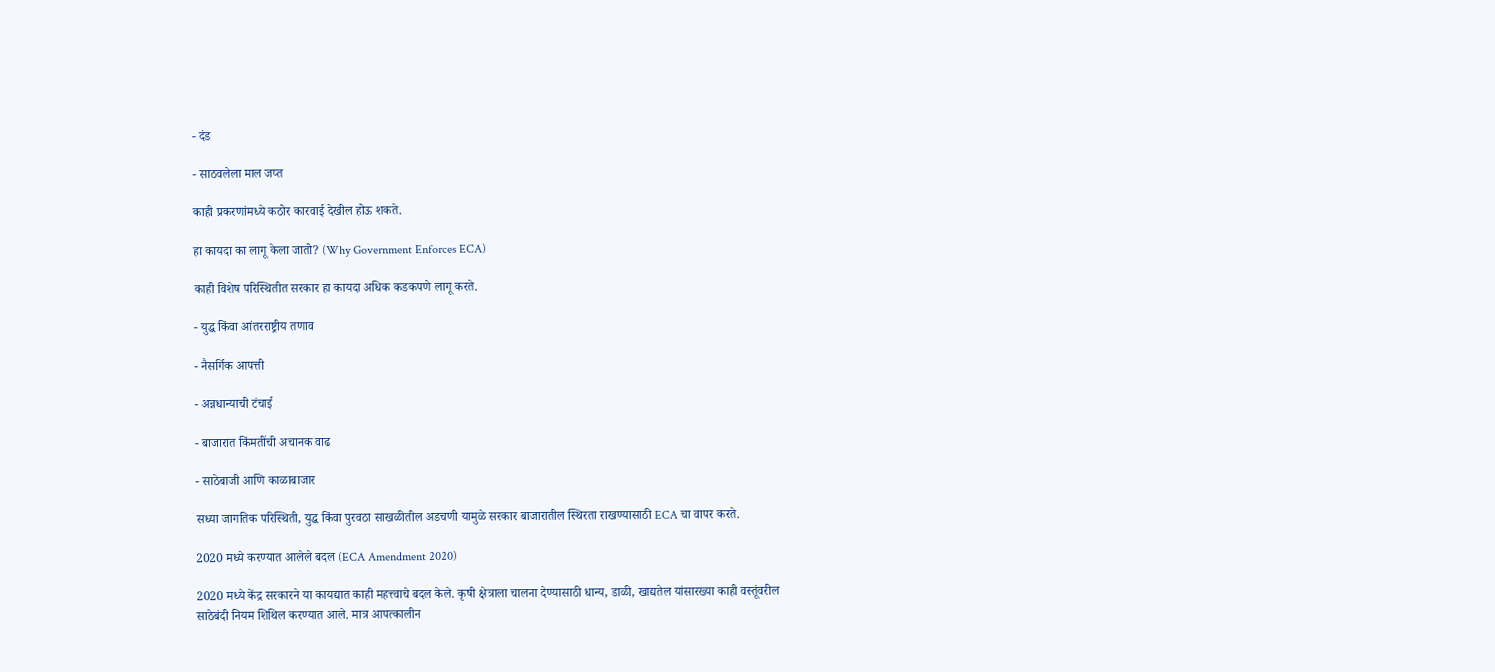- दंड

- साठवलेला माल जप्त

काही प्रकरणांमध्ये कठोर कारवाई देखील होऊ शकते.

हा कायदा का लागू केला जातो? (Why Government Enforces ECA)

काही विशेष परिस्थितीत सरकार हा कायदा अधिक कडकपणे लागू करते.

- युद्ध किंवा आंतरराष्ट्रीय तणाव

- नैसर्गिक आपत्ती

- अन्नधान्याची टंचाई

- बाजारात किंमतींची अचानक वाढ

- साठेबाजी आणि काळाबाजार

सध्या जागतिक परिस्थिती, युद्ध किंवा पुरवठा साखळीतील अडचणी यामुळे सरकार बाजारातील स्थिरता राखण्यासाठी ECA चा वापर करते.

2020 मध्ये करण्यात आलेले बदल (ECA Amendment 2020)

2020 मध्ये केंद्र सरकारने या कायद्यात काही महत्त्वाचे बदल केले. कृषी क्षेत्राला चालना देण्यासाठी धान्य, डाळी, खाद्यतेल यांसारख्या काही वस्तूंवरील साठेबंदी नियम शिथिल करण्यात आले. मात्र आपत्कालीन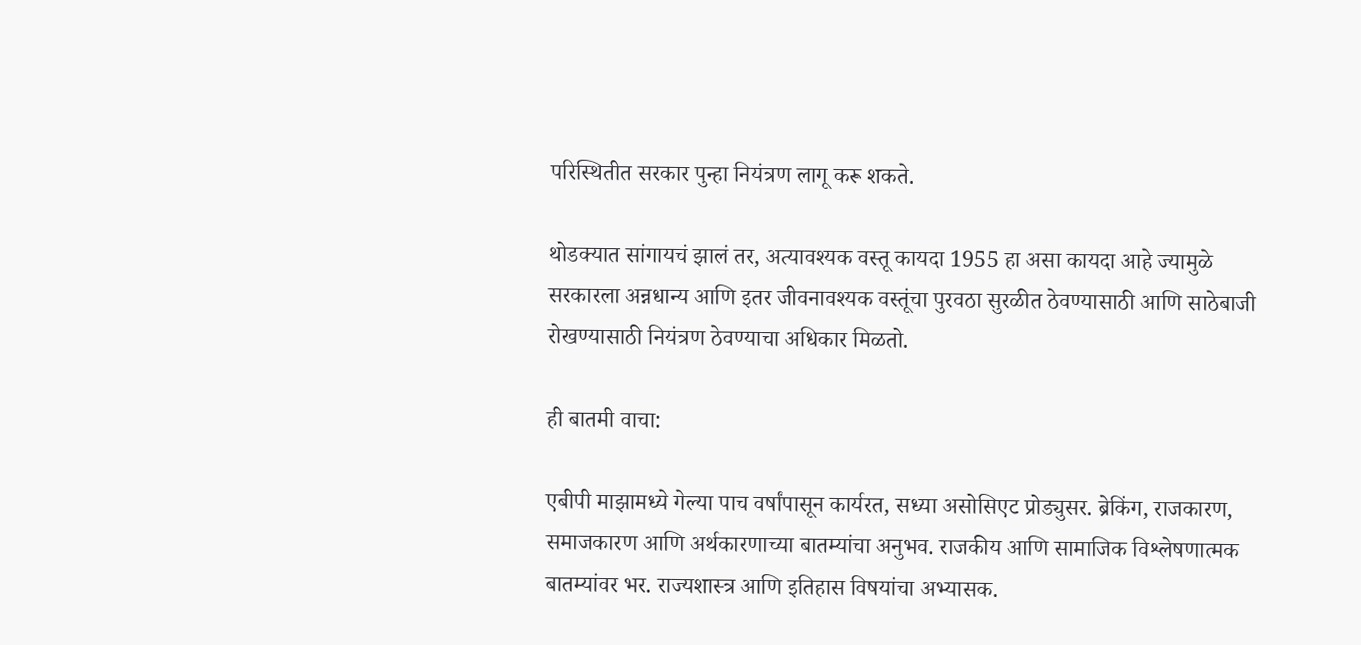परिस्थितीत सरकार पुन्हा नियंत्रण लागू करू शकते.

थोडक्यात सांगायचं झालं तर, अत्यावश्यक वस्तू कायदा 1955 हा असा कायदा आहे ज्यामुळे सरकारला अन्नधान्य आणि इतर जीवनावश्यक वस्तूंचा पुरवठा सुरळीत ठेवण्यासाठी आणि साठेबाजी रोखण्यासाठी नियंत्रण ठेवण्याचा अधिकार मिळतो.

ही बातमी वाचा:

एबीपी माझामध्ये गेल्या पाच वर्षांपासून कार्यरत, सध्या असोसिएट प्रोड्युसर. ब्रेकिंग, राजकारण, समाजकारण आणि अर्थकारणाच्या बातम्यांचा अनुभव. राजकीय आणि सामाजिक विश्लेषणात्मक बातम्यांवर भर. राज्यशास्त्र आणि इतिहास विषयांचा अभ्यासक.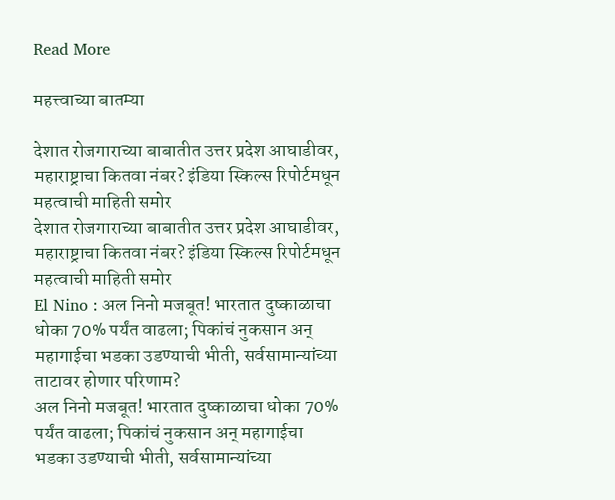Read More

महत्त्वाच्या बातम्या

देशात रोजगाराच्या बाबातीत उत्तर प्रदेश आघाडीवर, महाराष्ट्राचा कितवा नंबर? इंडिया स्किल्स रिपोर्टमधून महत्वाची माहिती समोर
देशात रोजगाराच्या बाबातीत उत्तर प्रदेश आघाडीवर, महाराष्ट्राचा कितवा नंबर? इंडिया स्किल्स रिपोर्टमधून महत्वाची माहिती समोर
El Nino : अल निनो मजबूत! भारतात दुष्काळाचा धोका 70% पर्यंत वाढला; पिकांचं नुकसान अन् महागाईचा भडका उडण्याची भीती, सर्वसामान्यांच्या ताटावर होणार परिणाम?
अल निनो मजबूत! भारतात दुष्काळाचा धोका 70% पर्यंत वाढला; पिकांचं नुकसान अन् महागाईचा भडका उडण्याची भीती, सर्वसामान्यांच्या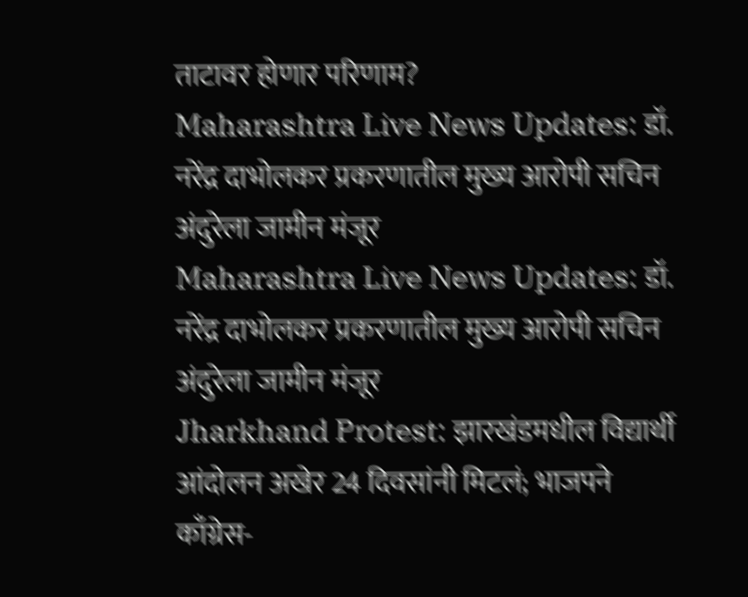ताटावर होणार परिणाम?
Maharashtra Live News Updates: डॉ. नरेंद्र दाभोलकर प्रकरणातील मुख्य आरोपी सचिन अंदुरेला जामीन मंजूर
Maharashtra Live News Updates: डॉ. नरेंद्र दाभोलकर प्रकरणातील मुख्य आरोपी सचिन अंदुरेला जामीन मंजूर
Jharkhand Protest: झारखंडमधील विद्यार्थी आंदोलन अखेर 24 दिवसांनी मिटलं; भाजपने काँग्रेस-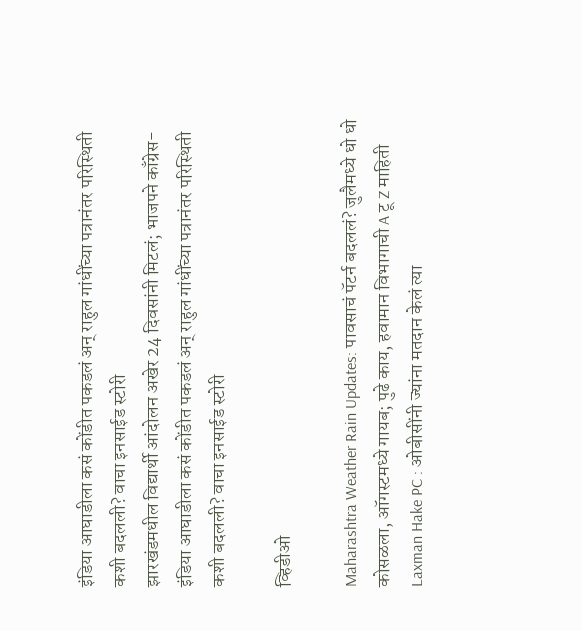इंडिया आघाडीला कसं कोंडीत पकडलं अन् राहुल गांधींच्या पत्रानंतर परिस्थिती कशी बदलली? वाचा इनसाईड स्टोरी
झारखंडमधील विद्यार्थी आंदोलन अखेर 24 दिवसांनी मिटलं; भाजपने काँग्रेस-इंडिया आघाडीला कसं कोंडीत पकडलं अन् राहुल गांधींच्या पत्रानंतर परिस्थिती कशी बदलली? वाचा इनसाईड स्टोरी

व्हिडीओ

Maharashtra Weather Rain Updates: पावसाचं पॅटर्न बदललं? जुलैमध्ये धो धो कोसळला, ऑगस्टमध्ये गायब; पुढे काय, हवामान विभागाची A टू Z माहिती
Laxman Hake PC : ओबीसींनी ज्यांना मतदान केलं त्या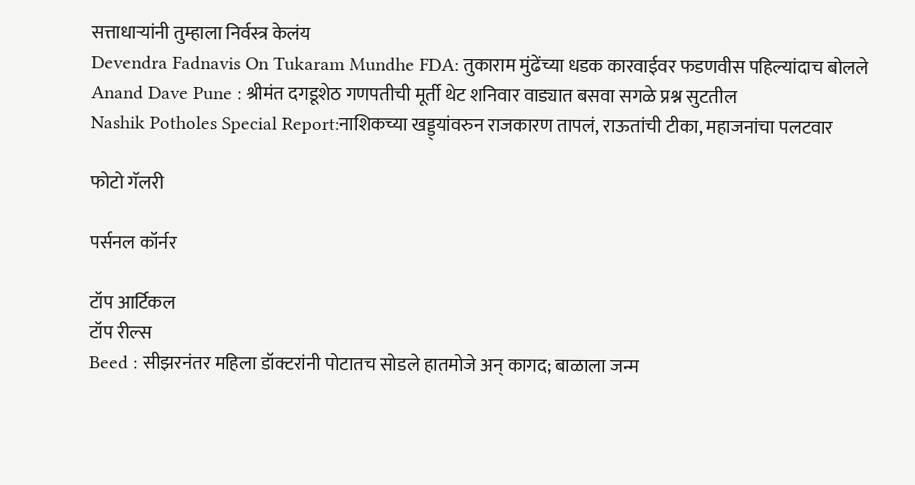सत्ताधाऱ्यांनी तुम्हाला निर्वस्त्र केलंय
Devendra Fadnavis On Tukaram Mundhe FDA: तुकाराम मुंढेंच्या धडक कारवाईवर फडणवीस पहिल्यांदाच बोलले
Anand Dave Pune : श्रीमंत दगडूशेठ गणपतीची मूर्ती थेट शनिवार वाड्यात बसवा सगळे प्रश्न सुटतील
Nashik Potholes Special Report:नाशिकच्या खड्ड्यांवरुन राजकारण तापलं, राऊतांची टीका, महाजनांचा पलटवार

फोटो गॅलरी

पर्सनल कॉर्नर

टॉप आर्टिकल
टॉप रील्स
Beed : सीझरनंतर महिला डॉक्टरांनी पोटातच सोडले हातमोजे अन् कागद; बाळाला जन्म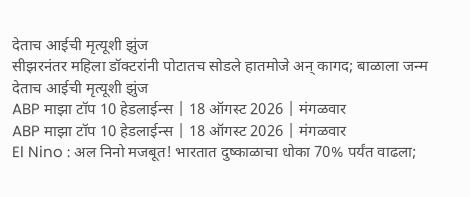देताच आईची मृत्यूशी झुंज
सीझरनंतर महिला डॉक्टरांनी पोटातच सोडले हातमोजे अन् कागद; बाळाला जन्म देताच आईची मृत्यूशी झुंज
ABP माझा टॉप 10 हेडलाईन्स | 18 ऑगस्ट 2026 | मंगळवार
ABP माझा टॉप 10 हेडलाईन्स | 18 ऑगस्ट 2026 | मंगळवार
El Nino : अल निनो मजबूत! भारतात दुष्काळाचा धोका 70% पर्यंत वाढला;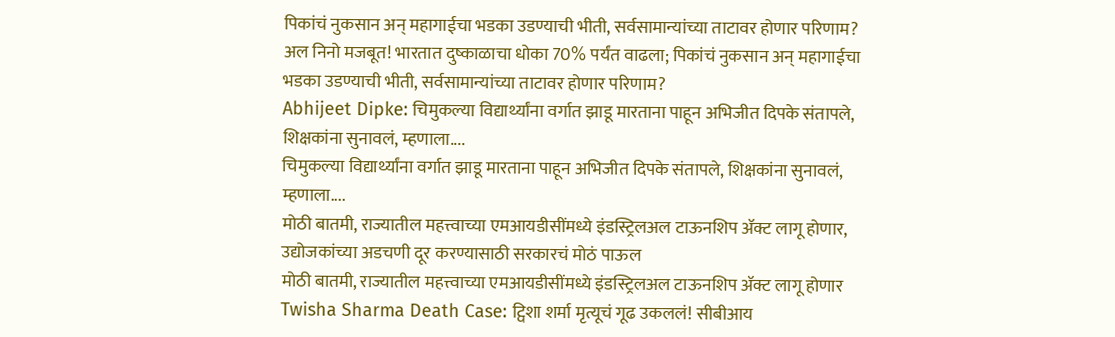पिकांचं नुकसान अन् महागाईचा भडका उडण्याची भीती, सर्वसामान्यांच्या ताटावर होणार परिणाम?
अल निनो मजबूत! भारतात दुष्काळाचा धोका 70% पर्यंत वाढला; पिकांचं नुकसान अन् महागाईचा भडका उडण्याची भीती, सर्वसामान्यांच्या ताटावर होणार परिणाम?
Abhijeet Dipke: चिमुकल्या विद्यार्थ्यांना वर्गात झाडू मारताना पाहून अभिजीत दिपके संतापले, शिक्षकांना सुनावलं, म्हणाला....
चिमुकल्या विद्यार्थ्यांना वर्गात झाडू मारताना पाहून अभिजीत दिपके संतापले, शिक्षकांना सुनावलं, म्हणाला....
मोठी बातमी, राज्यातील महत्त्वाच्या एमआयडीसींमध्ये इंडस्ट्रिलअल टाऊनशिप ॲक्ट लागू होणार, उद्योजकांच्या अडचणी दूर करण्यासाठी सरकारचं मोठं पाऊल
मोठी बातमी, राज्यातील महत्त्वाच्या एमआयडीसींमध्ये इंडस्ट्रिलअल टाऊनशिप ॲक्ट लागू होणार
Twisha Sharma Death Case: ट्विशा शर्मा मृत्यूचं गूढ उकललं! सीबीआय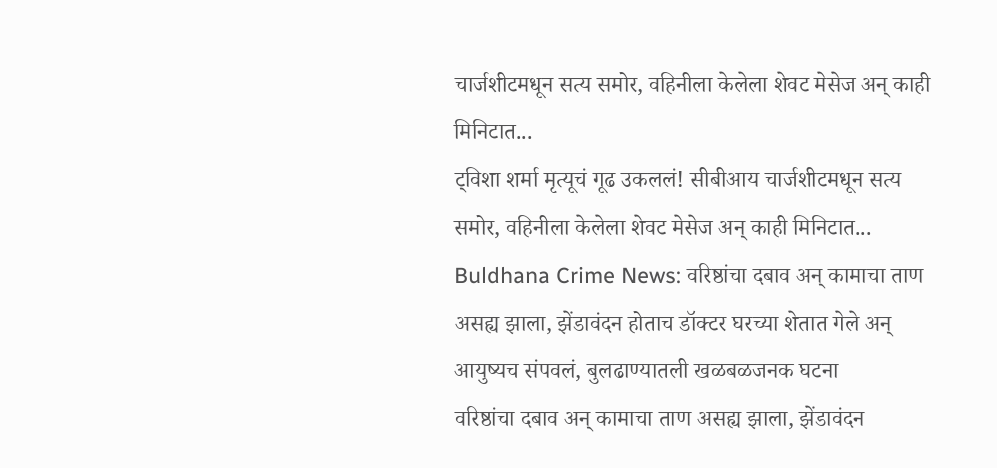चार्जशीटमधून सत्य समोर, वहिनीला केलेला शेवट मेसेज अन् काही मिनिटात...
ट्विशा शर्मा मृत्यूचं गूढ उकललं! सीबीआय चार्जशीटमधून सत्य समोर, वहिनीला केलेला शेवट मेसेज अन् काही मिनिटात...
Buldhana Crime News: वरिष्ठांचा दबाव अन् कामाचा ताण असह्य झाला, झेंडावंदन होताच डॉक्टर घरच्या शेतात गेले अन् आयुष्यच संपवलं, बुलढाण्यातली खळबळजनक घटना
वरिष्ठांचा दबाव अन् कामाचा ताण असह्य झाला, झेंडावंदन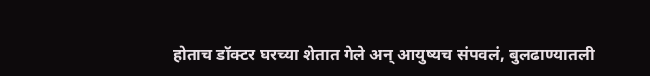होताच डॉक्टर घरच्या शेतात गेले अन् आयुष्यच संपवलं, बुलढाण्यातली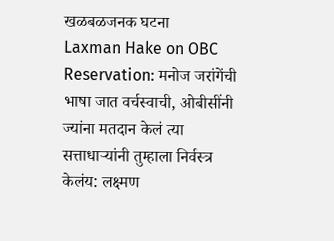खळबळजनक घटना
Laxman Hake on OBC Reservation: मनोज जरांगेंची भाषा जात वर्चस्वाची, ओबीसींनी ज्यांना मतदान केलं त्या सत्ताधाऱ्यांनी तुम्हाला निर्वस्त्र केलंय: लक्ष्मण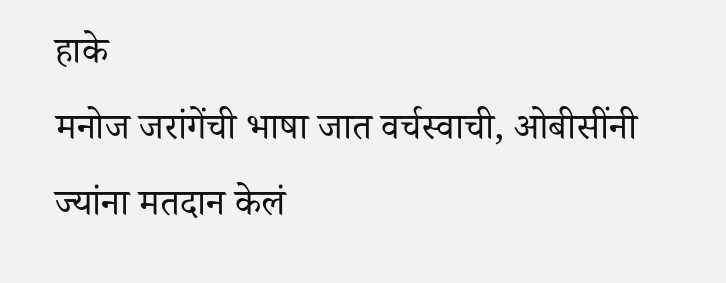हाके
मनोज जरांगेंची भाषा जात वर्चस्वाची, ओबीसींनी ज्यांना मतदान केलं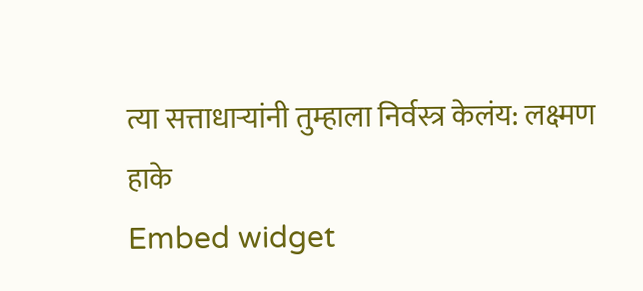त्या सत्ताधाऱ्यांनी तुम्हाला निर्वस्त्र केलंय: लक्ष्मण हाके
Embed widget